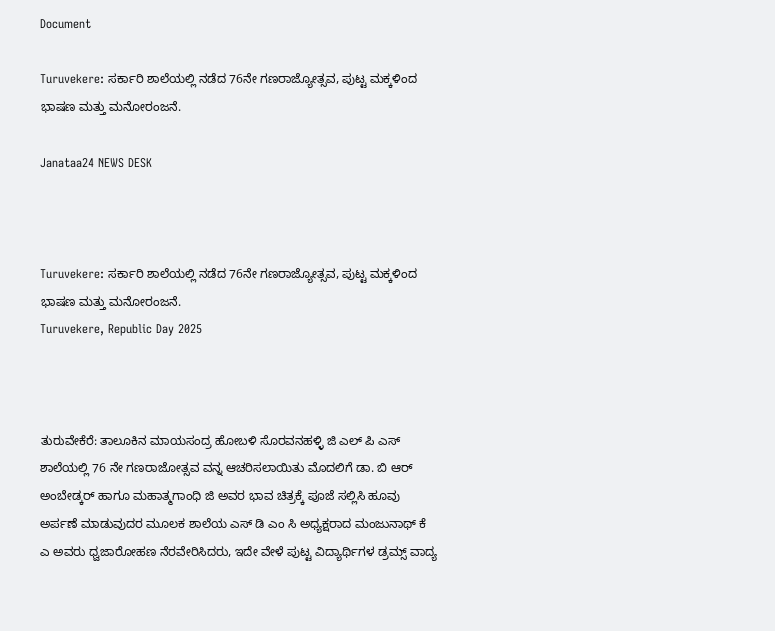Document

Turuvekere: ಸರ್ಕಾರಿ ಶಾಲೆಯಲ್ಲಿ ನಡೆದ 76ನೇ ಗಣರಾಜ್ಯೋತ್ಸವ, ಪುಟ್ಟ ಮಕ್ಕಳಿಂದ ಭಾಷಣ ಮತ್ತು ಮನೋರಂಜನೆ.

Janataa24 NEWS DESK



Turuvekere: ಸರ್ಕಾರಿ ಶಾಲೆಯಲ್ಲಿ ನಡೆದ 76ನೇ ಗಣರಾಜ್ಯೋತ್ಸವ, ಪುಟ್ಟ ಮಕ್ಕಳಿಂದ ಭಾಷಣ ಮತ್ತು ಮನೋರಂಜನೆ.
Turuvekere, Republic Day 2025



ತುರುವೇಕೆರೆ: ತಾಲೂಕಿನ ಮಾಯಸಂದ್ರ ಹೋಬಳಿ ಸೊರವನಹಳ್ಳಿ ಜಿ ಎಲ್ ಪಿ ಎಸ್ ಶಾಲೆಯಲ್ಲಿ 76 ನೇ ಗಣರಾಜೋತ್ಸವ ವನ್ನ ಆಚರಿಸಲಾಯಿತು ಮೊದಲಿಗೆ ಡಾ. ಬಿ ಆರ್ ಅಂಬೇಡ್ಕರ್ ಹಾಗೂ ಮಹಾತ್ಮಗಾಂಧಿ ಜಿ ಅವರ ಭಾವ ಚಿತ್ರಕ್ಕೆ ಪೂಜೆ ಸಲ್ಲಿಸಿ ಹೂವು ಅರ್ಪಣೆ ಮಾಡುವುದರ ಮೂಲಕ ಶಾಲೆಯ ಎಸ್ ಡಿ ಎಂ ಸಿ ಅಧ್ಯಕ್ಷರಾದ ಮಂಜುನಾಥ್ ಕೆ ಎ ಅವರು ಧ್ವಜಾರೋಹಣ ನೆರವೇರಿಸಿದರು, ಇದೇ ವೇಳೆ ಪುಟ್ಟ ವಿದ್ಯಾರ್ಥಿಗಳ ಡ್ರಮ್ಸ್ ವಾದ್ಯ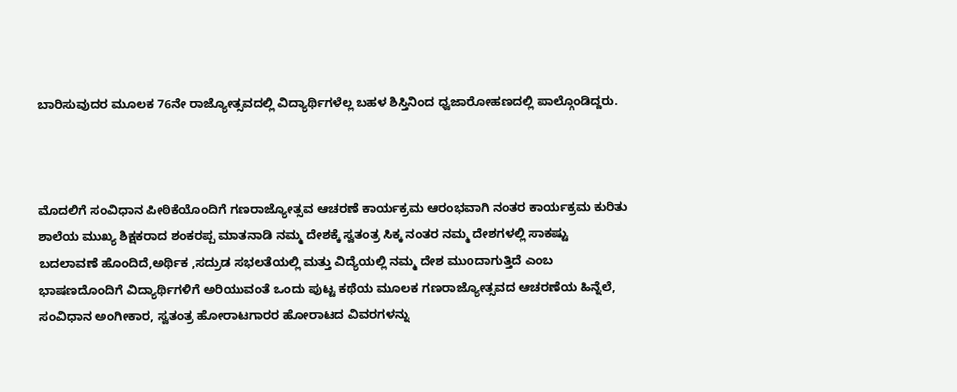ಬಾರಿಸುವುದರ ಮೂಲಕ 76ನೇ ರಾಜ್ಯೋತ್ಸವದಲ್ಲಿ ವಿದ್ಯಾರ್ಥಿಗಳೆಲ್ಲ ಬಹಳ ಶಿಸ್ತಿನಿಂದ ಧ್ವಜಾರೋಹಣದಲ್ಲಿ ಪಾಲ್ಗೊಂಡಿದ್ದರು.



ಮೊದಲಿಗೆ ಸಂವಿಧಾನ ಪೀಠಿಕೆಯೊಂದಿಗೆ ಗಣರಾಜ್ಯೋತ್ಸವ ಆಚರಣೆ ಕಾರ್ಯಕ್ರಮ ಆರಂಭವಾಗಿ ನಂತರ ಕಾರ್ಯಕ್ರಮ ಕುರಿತು ಶಾಲೆಯ ಮುಖ್ಯ ಶಿಕ್ಷಕರಾದ ಶಂಕರಪ್ಪ ಮಾತನಾಡಿ ನಮ್ಮ ದೇಶಕ್ಕೆ ಸ್ವತಂತ್ರ ಸಿಕ್ಕ ನಂತರ ನಮ್ಮ ದೇಶಗಳಲ್ಲಿ ಸಾಕಷ್ಟು ಬದಲಾವಣೆ ಹೊಂದಿದೆ,ಅರ್ಥಿಕ ,ಸದ್ರುಡ ಸಭಲತೆಯಲ್ಲಿ ಮತ್ತು ವಿದ್ಯೆಯಲ್ಲಿ ನಮ್ಮ ದೇಶ ಮುoದಾಗುತ್ತಿದೆ ಎಂಬ ಭಾಷಣದೊಂದಿಗೆ ವಿದ್ಯಾರ್ಥಿಗಳಿಗೆ ಅರಿಯುವಂತೆ ಒಂದು ಪುಟ್ಟ ಕಥೆಯ ಮೂಲಕ ಗಣರಾಜ್ಯೋತ್ಸವದ ಆಚರಣೆಯ ಹಿನ್ನೆಲೆ, ಸಂವಿಧಾನ ಅಂಗೀಕಾರ, ಸ್ವತಂತ್ರ ಹೋರಾಟಗಾರರ ಹೋರಾಟದ ವಿವರಗಳನ್ನು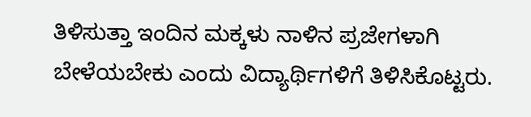ತಿಳಿಸುತ್ತಾ ಇಂದಿನ ಮಕ್ಕಳು ನಾಳಿನ ಪ್ರಜೇಗಳಾಗಿ ಬೇಳೆಯಬೇಕು ಎಂದು ವಿದ್ಯಾರ್ಥಿಗಳಿಗೆ ತಿಳಿಸಿಕೊಟ್ಟರು.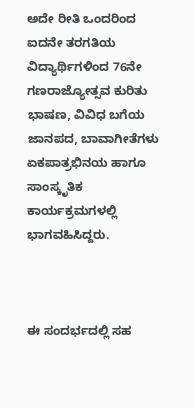ಅದೇ ರೀತಿ ಒಂದರಿಂದ ಐದನೇ ತರಗತಿಯ ವಿದ್ಯಾರ್ಥಿಗಳಿಂದ 76ನೇ ಗಣರಾಜ್ಯೋತ್ಸವ ಕುರಿತು ಭಾಷಣ, ವಿವಿಧ ಬಗೆಯ ಜಾನಪದ, ಬಾವಾಗೀತೆಗಳು ಏಕಪಾತ್ರಭಿನಯ ಹಾಗೂ ಸಾಂಸ್ಕೃತಿಕ ಕಾರ್ಯಕ್ರಮಗಳಲ್ಲಿ ಭಾಗವಹಿಸಿದ್ದರು.



ಈ ಸಂದರ್ಭದಲ್ಲಿ ಸಹ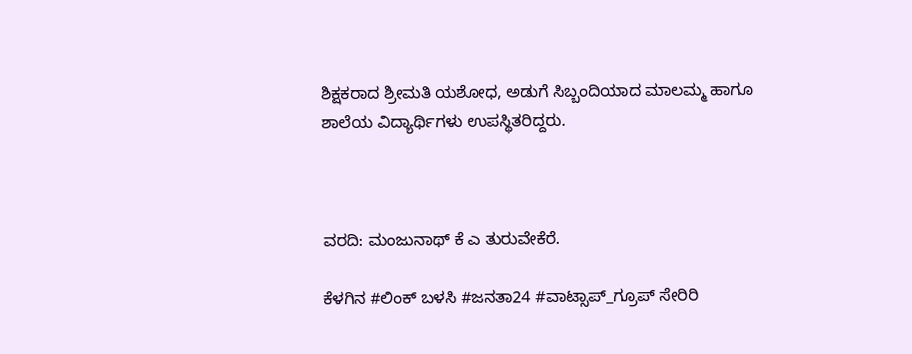ಶಿಕ್ಷಕರಾದ ಶ್ರೀಮತಿ ಯಶೋಧ, ಅಡುಗೆ ಸಿಬ್ಬಂದಿಯಾದ ಮಾಲಮ್ಮ ಹಾಗೂ ಶಾಲೆಯ ವಿದ್ಯಾರ್ಥಿಗಳು ಉಪಸ್ಥಿತರಿದ್ದರು.



ವರದಿ: ಮಂಜುನಾಥ್ ಕೆ ಎ ತುರುವೇಕೆರೆ.

ಕೆಳಗಿನ #ಲಿಂಕ್ ಬಳಸಿ #ಜನತಾ24 #ವಾಟ್ಸಾಪ್_ಗ್ರೂಪ್ ಸೇರಿರಿ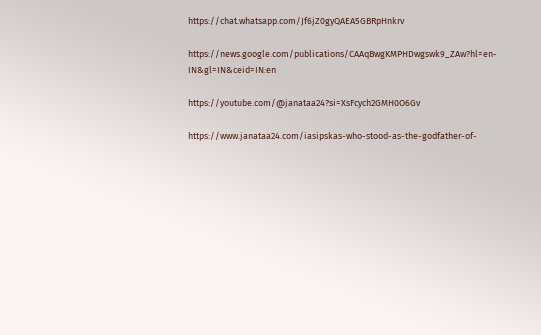https://chat.whatsapp.com/Jf6jZ0gyQAEA5GBRpHnkrv

https://news.google.com/publications/CAAqBwgKMPHDwgswk9_ZAw?hl=en-IN&gl=IN&ceid=IN:en

https://youtube.com/@janataa24?si=XsFcych2GMH0O6Gv

https://www.janataa24.com/iasipskas-who-stood-as-the-godfather-of-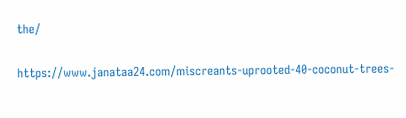the/

https://www.janataa24.com/miscreants-uprooted-40-coconut-trees-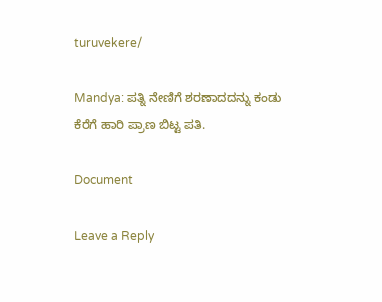turuvekere/

Mandya: ಪತ್ನಿ ನೇಣಿಗೆ ಶರಣಾದದನ್ನು ಕಂಡು ಕೆರೆಗೆ ಹಾರಿ ಪ್ರಾಣ ಬಿಟ್ಟ ಪತಿ.

Document

Leave a Reply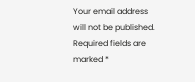Your email address will not be published. Required fields are marked *